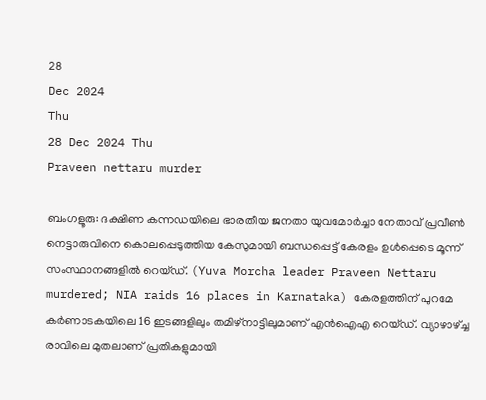28
Dec 2024
Thu
28 Dec 2024 Thu
Praveen nettaru murder

ബംഗളൂരു: ദക്ഷിണ കന്നഡയിലെ ഭാരതീയ ജനതാ യുവമോര്‍ച്ചാ നേതാവ് പ്രവീണ്‍ നെട്ടാരുവിനെ കൊലപ്പെടുത്തിയ കേസുമായി ബന്ധപ്പെട്ട് കേരളം ഉള്‍പ്പെടെ മൂന്ന് സംസ്ഥാനങ്ങളില്‍ റെയ്ഡ്. (Yuva Morcha leader Praveen Nettaru murdered; NIA raids 16 places in Karnataka) കേരളത്തിന് പുറമേ കര്‍ണാടകയിലെ 16 ഇടങ്ങളിലും തമിഴ്‌നാട്ടിലുമാണ് എന്‍ഐഎ റെയ്ഡ്. വ്യാഴാഴ്ച്ച രാവിലെ മുതലാണ് പ്രതികളുമായി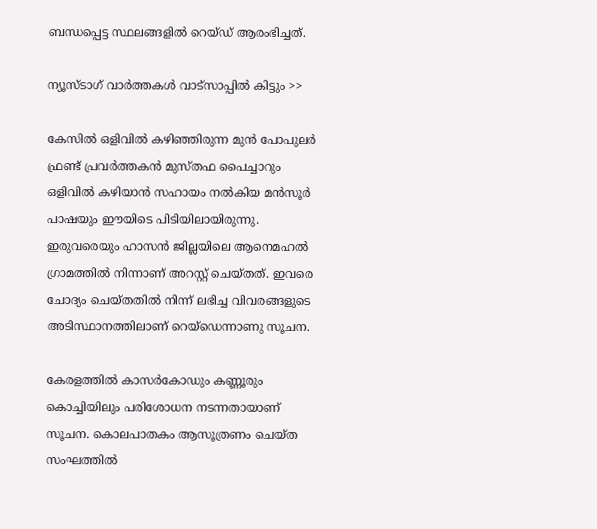ബന്ധപ്പെട്ട സ്ഥലങ്ങളില്‍ റെയ്ഡ് ആരംഭിച്ചത്.

ന്യൂസ്ടാഗ് വാര്‍ത്തകള്‍ വാട്‌സാപ്പില്‍ കിട്ടും >>

കേസില്‍ ഒളിവില്‍ കഴിഞ്ഞിരുന്ന മുന്‍ പോപുലര്‍ ഫ്രണ്ട് പ്രവര്‍ത്തകന്‍ മുസ്തഫ പൈച്ചാറും ഒളിവില്‍ കഴിയാന്‍ സഹായം നല്‍കിയ മന്‍സൂര്‍ പാഷയും ഈയിടെ പിടിയിലായിരുന്നു. ഇരുവരെയും ഹാസന്‍ ജില്ലയിലെ ആനെമഹല്‍ ഗ്രാമത്തില്‍ നിന്നാണ് അറസ്റ്റ് ചെയ്തത്. ഇവരെ ചോദ്യം ചെയ്തതില്‍ നിന്ന് ലഭിച്ച വിവരങ്ങളുടെ അടിസ്ഥാനത്തിലാണ് റെയ്‌ഡെന്നാണു സൂചന.

കേരളത്തില്‍ കാസര്‍കോഡും കണ്ണൂരും കൊച്ചിയിലും പരിശോധന നടന്നതായാണ് സൂചന. കൊലപാതകം ആസൂത്രണം ചെയ്ത സംഘത്തില്‍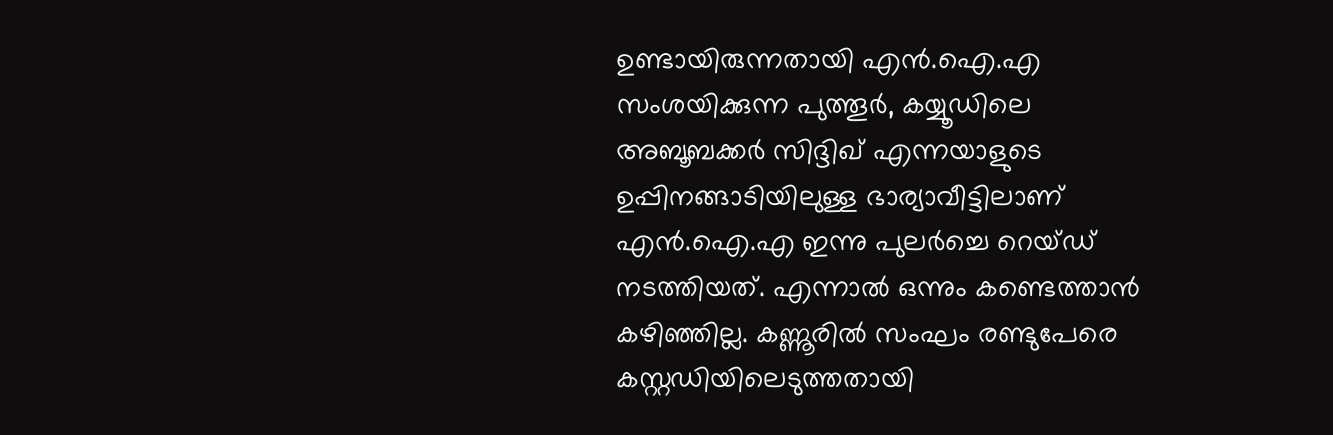ഉണ്ടായിരുന്നതായി എന്‍.ഐ.എ സംശയിക്കുന്ന പുത്തൂര്‍, കയ്യൂഡിലെ അബൂബക്കര്‍ സിദ്ദിഖ് എന്നയാളുടെ ഉപ്പിനങ്ങാടിയിലുള്ള ഭാര്യാവീട്ടിലാണ് എന്‍.ഐ.എ ഇന്നു പുലര്‍ച്ചെ റെയ്ഡ് നടത്തിയത്. എന്നാല്‍ ഒന്നും കണ്ടെത്താന്‍ കഴിഞ്ഞില്ല. കണ്ണൂരില്‍ സംഘം രണ്ടുപേരെ കസ്റ്റഡിയിലെടുത്തതായി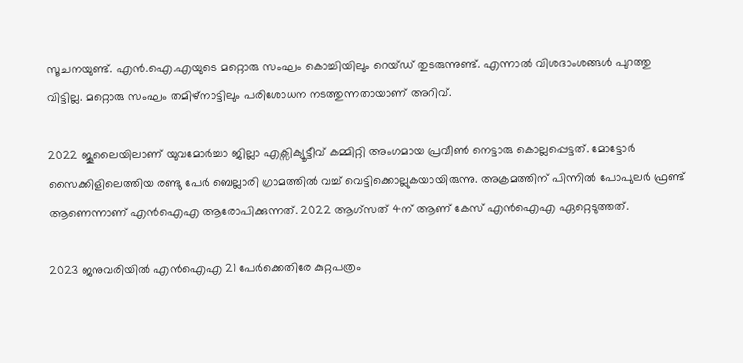സൂചനയുണ്ട്. എന്‍.ഐ.എയുടെ മറ്റൊരു സംഘം കൊച്ചിയിലും റെയ്ഡ് തുടരുന്നുണ്ട്. എന്നാല്‍ വിശദാംശങ്ങള്‍ പുറത്തു വിട്ടില്ല. മറ്റൊരു സംഘം തമിഴ്നാട്ടിലും പരിശോധന നടത്തുന്നതായാണ് അറിവ്.

2022 ജൂലൈയിലാണ് യുവമോര്‍ച്ചാ ജില്ലാ എക്സിക്യൂട്ടീവ് കമ്മിറ്റി അംഗമായ പ്രവീണ്‍ നെട്ടാരു കൊല്ലപ്പെട്ടത്. മോട്ടോര്‍ സൈക്കിളിലെത്തിയ രണ്ടു പേര്‍ ബെല്ലാരി ഗ്രാമത്തില്‍ വച്ച് വെട്ടിക്കൊല്ലുകയായിരുന്നു. അക്രമത്തിന് പിന്നില്‍ പോപുലര്‍ ഫ്രണ്ട് ആണെന്നാണ് എന്‍ഐഎ ആരോപിക്കുന്നത്. 2022 ആഗ്സത് 4ന് ആണ് കേസ് എന്‍ഐഎ ഏറ്റെടുത്തത്.

2023 ജനുവരിയില്‍ എന്‍ഐഎ 21 പേര്‍ക്കെതിരേ കുറ്റപത്രം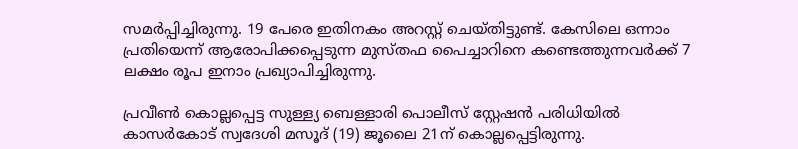സമര്‍പ്പിച്ചിരുന്നു. 19 പേരെ ഇതിനകം അറസ്റ്റ് ചെയ്തിട്ടുണ്ട്. കേസിലെ ഒന്നാം പ്രതിയെന്ന് ആരോപിക്കപ്പെടുന്ന മുസ്തഫ പൈച്ചാറിനെ കണ്ടെത്തുന്നവര്‍ക്ക് 7 ലക്ഷം രൂപ ഇനാം പ്രഖ്യാപിച്ചിരുന്നു.

പ്രവീണ്‍ കൊല്ലപ്പെട്ട സുള്ള്യ ബെള്ളാരി പൊലീസ് സ്റ്റേഷന്‍ പരിധിയില്‍ കാസര്‍കോട് സ്വദേശി മസൂദ് (19) ജൂലൈ 21ന് കൊല്ലപ്പെട്ടിരുന്നു.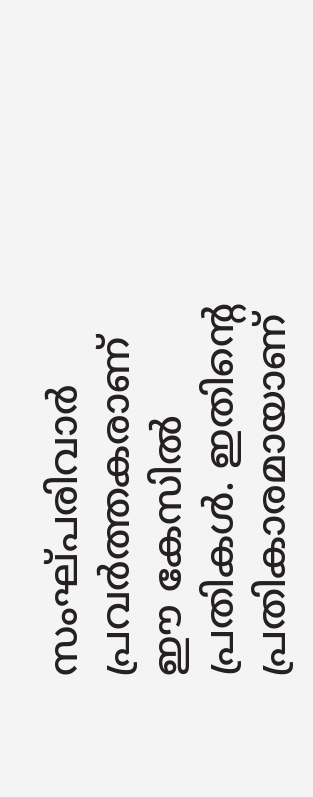സംഘ്പരിവാര്‍ പ്രവര്‍ത്തകരാണ് ഈ കേസില്‍ പ്രതികള്‍. ഇതിന്റെ പ്രതികാരമായാണ്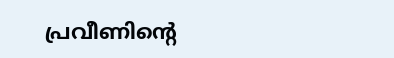പ്രവീണിന്റെ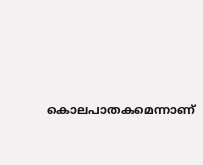കൊലപാതകമെന്നാണ്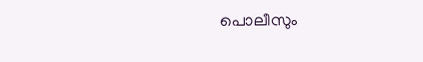പൊലീസും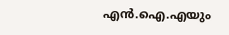എന്‍.ഐ.എയും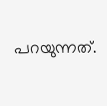പറയുന്നത്.